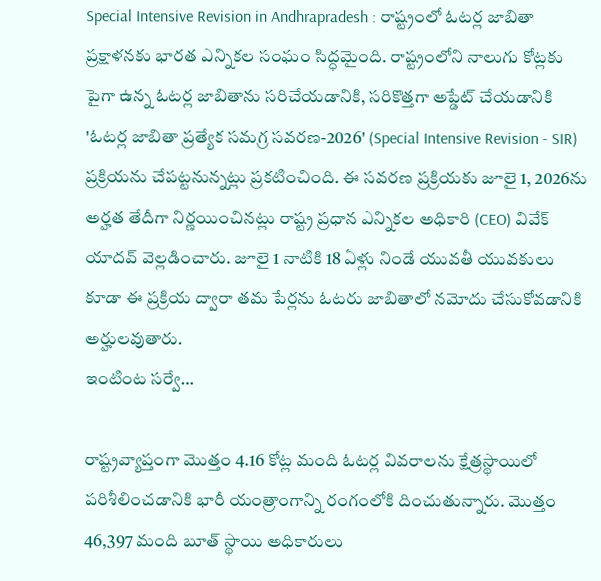Special Intensive Revision in Andhrapradesh : రాష్ట్రంలో ఓటర్ల జాబితా ప్రక్షాళనకు భారత ఎన్నికల సంఘం సిద్ధమైంది. రాష్ట్రంలోని నాలుగు కోట్లకు పైగా ఉన్న ఓటర్ల జాబితాను సరిచేయడానికి, సరికొత్తగా అప్డేట్ చేయడానికి 'ఓటర్ల జాబితా ప్రత్యేక సమగ్ర సవరణ-2026' (Special Intensive Revision - SIR) ప్రక్రియను చేపట్టనున్నట్లు ప్రకటించింది. ఈ సవరణ ప్రక్రియకు జూలై 1, 2026ను అర్హత తేదీగా నిర్ణయించినట్లు రాష్ట్ర ప్రధాన ఎన్నికల అధికారి (CEO) వివేక్ యాదవ్ వెల్లడించారు. జూలై 1 నాటికి 18 ఏళ్లు నిండే యువతీ యువకులు కూడా ఈ ప్రక్రియ ద్వారా తమ పేర్లను ఓటరు జాబితాలో నమోదు చేసుకోవడానికి అర్హులవుతారు.
ఇంటింట సర్వే…

రాష్ట్రవ్యాప్తంగా మొత్తం 4.16 కోట్ల మంది ఓటర్ల వివరాలను క్షేత్రస్థాయిలో పరిశీలించడానికి భారీ యంత్రాంగాన్ని రంగంలోకి దించుతున్నారు. మొత్తం 46,397 మంది బూత్ స్థాయి అధికారులు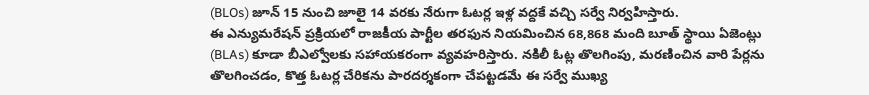(BLOs) జూన్ 15 నుంచి జూలై 14 వరకు నేరుగా ఓటర్ల ఇళ్ల వద్దకే వచ్చి సర్వే నిర్వహిస్తారు.
ఈ ఎన్యుమరేషన్ ప్రక్రియలో రాజకీయ పార్టీల తరఫున నియమించిన 68,868 మంది బూత్ స్థాయి ఏజెంట్లు (BLAs) కూడా బీఎల్వోలకు సహాయకరంగా వ్యవహరిస్తారు. నకిలీ ఓట్ల తొలగింపు, మరణించిన వారి పేర్లను తొలగించడం, కొత్త ఓటర్ల చేరికను పారదర్శకంగా చేపట్టడమే ఈ సర్వే ముఖ్య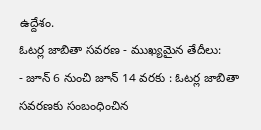ఉద్దేశం.
ఓటర్ల జాబితా సవరణ - ముఖ్యమైన తేదీలు:
- జూన్ 6 నుంచి జూన్ 14 వరకు : ఓటర్ల జాబితా సవరణకు సంబంధించిన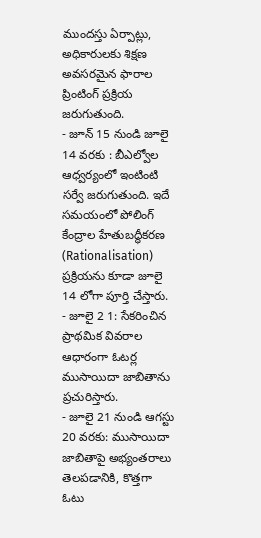ముందస్తు ఏర్పాట్లు, అధికారులకు శిక్షణ అవసరమైన ఫారాల ప్రింటింగ్ ప్రక్రియ జరుగుతుంది.
- జూన్ 15 నుండి జూలై 14 వరకు : బీఎల్వోల ఆధ్వర్యంలో ఇంటింటి సర్వే జరుగుతుంది. ఇదే సమయంలో పోలింగ్ కేంద్రాల హేతుబద్ధీకరణ (Rationalisation) ప్రక్రియను కూడా జూలై 14 లోగా పూర్తి చేస్తారు.
- జూలై 2 1: సేకరించిన ప్రాథమిక వివరాల ఆధారంగా ఓటర్ల ముసాయిదా జాబితాను ప్రచురిస్తారు.
- జూలై 21 నుండి ఆగస్టు 20 వరకు: ముసాయిదా జాబితాపై అభ్యంతరాలు తెలపడానికి, కొత్తగా ఓటు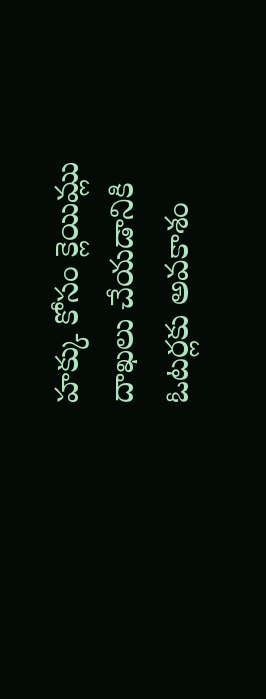హక్కు కోసం క్లెయిమ్లు దాఖలు చేయడానికి ఓటర్లకు అవకాశం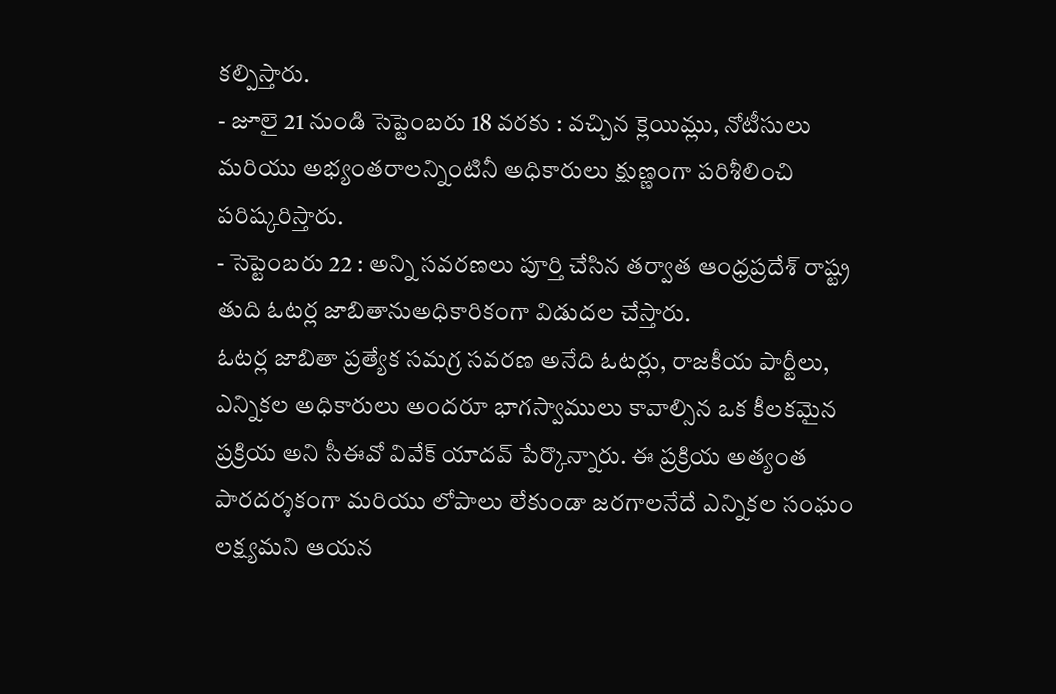కల్పిస్తారు.
- జూలై 21 నుండి సెప్టెంబరు 18 వరకు : వచ్చిన క్లెయిమ్లు, నోటీసులు మరియు అభ్యంతరాలన్నింటినీ అధికారులు క్షుణ్ణంగా పరిశీలించి పరిష్కరిస్తారు.
- సెప్టెంబరు 22 : అన్ని సవరణలు పూర్తి చేసిన తర్వాత ఆంధ్రప్రదేశ్ రాష్ట్ర తుది ఓటర్ల జాబితానుఅధికారికంగా విడుదల చేస్తారు.
ఓటర్ల జాబితా ప్రత్యేక సమగ్ర సవరణ అనేది ఓటర్లు, రాజకీయ పార్టీలు, ఎన్నికల అధికారులు అందరూ భాగస్వాములు కావాల్సిన ఒక కీలకమైన ప్రక్రియ అని సీఈవో వివేక్ యాదవ్ పేర్కొన్నారు. ఈ ప్రక్రియ అత్యంత పారదర్శకంగా మరియు లోపాలు లేకుండా జరగాలనేదే ఎన్నికల సంఘం లక్ష్యమని ఆయన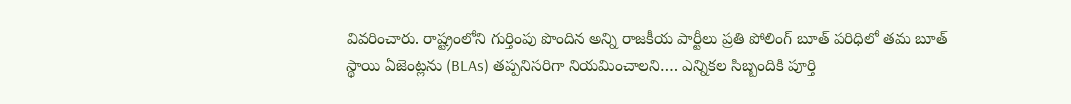వివరించారు. రాష్ట్రంలోని గుర్తింపు పొందిన అన్ని రాజకీయ పార్టీలు ప్రతి పోలింగ్ బూత్ పరిధిలో తమ బూత్ స్థాయి ఏజెంట్లను (BLAs) తప్పనిసరిగా నియమించాలని…. ఎన్నికల సిబ్బందికి పూర్తి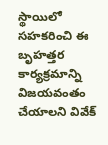స్థాయిలో సహకరించి ఈ బృహత్తర కార్యక్రమాన్ని విజయవంతం చేయాలని వివేక్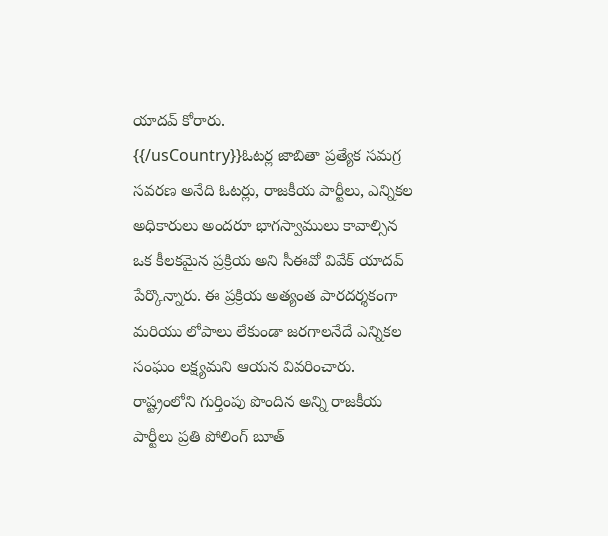యాదవ్ కోరారు.
{{/usCountry}}ఓటర్ల జాబితా ప్రత్యేక సమగ్ర సవరణ అనేది ఓటర్లు, రాజకీయ పార్టీలు, ఎన్నికల అధికారులు అందరూ భాగస్వాములు కావాల్సిన ఒక కీలకమైన ప్రక్రియ అని సీఈవో వివేక్ యాదవ్ పేర్కొన్నారు. ఈ ప్రక్రియ అత్యంత పారదర్శకంగా మరియు లోపాలు లేకుండా జరగాలనేదే ఎన్నికల సంఘం లక్ష్యమని ఆయన వివరించారు. రాష్ట్రంలోని గుర్తింపు పొందిన అన్ని రాజకీయ పార్టీలు ప్రతి పోలింగ్ బూత్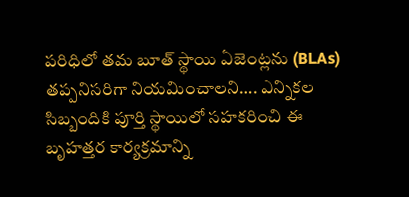పరిధిలో తమ బూత్ స్థాయి ఏజెంట్లను (BLAs) తప్పనిసరిగా నియమించాలని…. ఎన్నికల సిబ్బందికి పూర్తి స్థాయిలో సహకరించి ఈ బృహత్తర కార్యక్రమాన్ని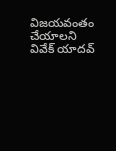విజయవంతం చేయాలని వివేక్ యాదవ్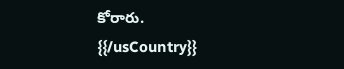కోరారు.
{{/usCountry}}